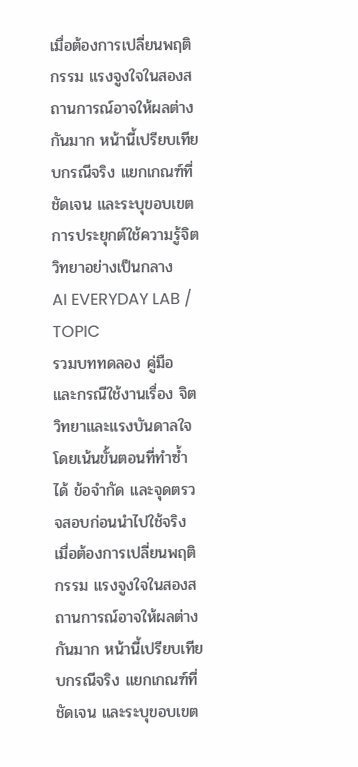เมื่อต้องการเปลี่ยนพฤติกรรม แรงจูงใจในสองสถานการณ์อาจให้ผลต่างกันมาก หน้านี้เปรียบเทียบกรณีจริง แยกเกณฑ์ที่ชัดเจน และระบุขอบเขตการประยุกต์ใช้ความรู้จิตวิทยาอย่างเป็นกลาง
AI EVERYDAY LAB / TOPIC
รวมบททดลอง คู่มือ และกรณีใช้งานเรื่อง จิตวิทยาและแรงบันดาลใจ โดยเน้นขั้นตอนที่ทำซ้ำได้ ข้อจำกัด และจุดตรวจสอบก่อนนำไปใช้จริง
เมื่อต้องการเปลี่ยนพฤติกรรม แรงจูงใจในสองสถานการณ์อาจให้ผลต่างกันมาก หน้านี้เปรียบเทียบกรณีจริง แยกเกณฑ์ที่ชัดเจน และระบุขอบเขต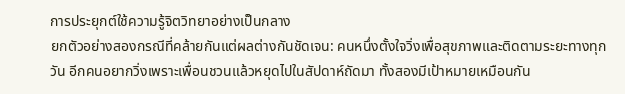การประยุกต์ใช้ความรู้จิตวิทยาอย่างเป็นกลาง
ยกตัวอย่างสองกรณีที่คล้ายกันแต่ผลต่างกันชัดเจน: คนหนึ่งตั้งใจวิ่งเพื่อสุขภาพและติดตามระยะทางทุกวัน อีกคนอยากวิ่งเพราะเพื่อนชวนแล้วหยุดไปในสัปดาห์ถัดมา ทั้งสองมีเป้าหมายเหมือนกัน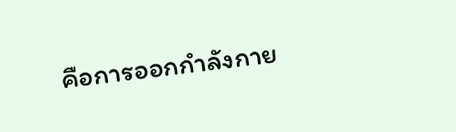คือการออกกำลังกาย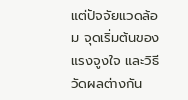แต่ปัจจัยแวดล้อม จุดเริ่มต้นของแรงจูงใจ และวิธีวัดผลต่างกัน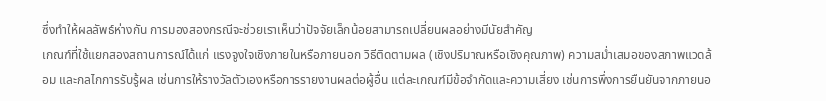ซึ่งทำให้ผลลัพธ์ห่างกัน การมองสองกรณีจะช่วยเราเห็นว่าปัจจัยเล็กน้อยสามารถเปลี่ยนผลอย่างมีนัยสำคัญ
เกณฑ์ที่ใช้แยกสองสถานการณ์ได้แก่ แรงจูงใจเชิงภายในหรือภายนอก วิธีติดตามผล (เชิงปริมาณหรือเชิงคุณภาพ) ความสม่ำเสมอของสภาพแวดล้อม และกลไกการรับรู้ผล เช่นการให้รางวัลตัวเองหรือการรายงานผลต่อผู้อื่น แต่ละเกณฑ์มีข้อจำกัดและความเสี่ยง เช่นการพึ่งการยืนยันจากภายนอ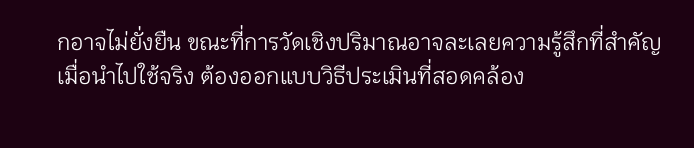กอาจไม่ยั่งยืน ขณะที่การวัดเชิงปริมาณอาจละเลยความรู้สึกที่สำคัญ
เมื่อนำไปใช้จริง ต้องออกแบบวิธีประเมินที่สอดคล้อง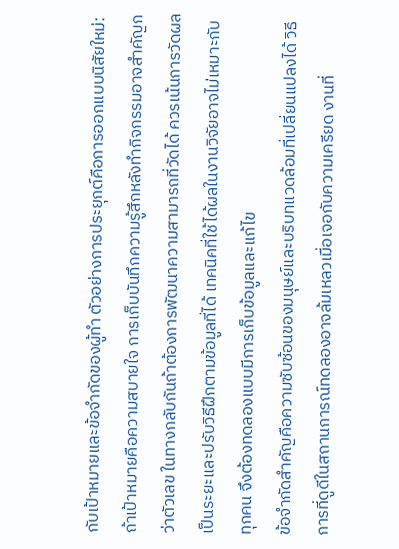กับเป้าหมายและข้อจำกัดของผู้ทำ ตัวอย่างการประยุกต์คือการออกแบบนิสัยใหม่: ถ้าเป้าหมายคือความสบายใจ การเก็บบันทึกความรู้สึกหลังทำกิจกรรมอาจสำคัญกว่าตัวเลข ในทางกลับกันถ้าต้องการพัฒนาความสามารถที่วัดได้ ควรเน้นการวัดผลเป็นระยะและปรับวิธีฝึกตามข้อมูลที่ได้ เทคนิคที่ใช้ได้ผลในงานวิจัยอาจไม่เหมาะกับทุกคน จึงต้องทดลองแบบมีการเก็บข้อมูลและแก้ไข
ข้อจำกัดสำคัญคือความซับซ้อนของมนุษย์และบริบทแวดล้อมที่เปลี่ยนแปลงได้ วิธีการที่ดูดีในสถานการณ์ทดลองอาจล้มเหลวเมื่อเจอกับความเครียด งานที่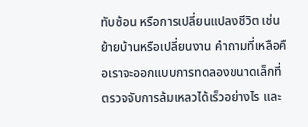ทับซ้อน หรือการเปลี่ยนแปลงชีวิต เช่นย้ายบ้านหรือเปลี่ยนงาน คำถามที่เหลือคือเราจะออกแบบการทดลองขนาดเล็กที่ตรวจจับการล้มเหลวได้เร็วอย่างไร และ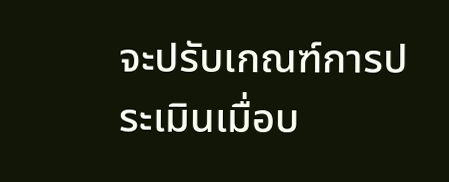จะปรับเกณฑ์การประเมินเมื่อบ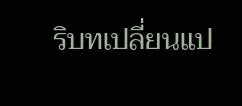ริบทเปลี่ยนแป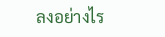ลงอย่างไร